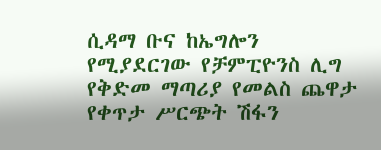ሲዳማ ቡና ከኤግሎን የሚያደርገው የቻምፒዮንስ ሊግ የቅድመ ማጣሪያ የመልስ ጨዋታ የቀጥታ ሥርጭት ሽፋን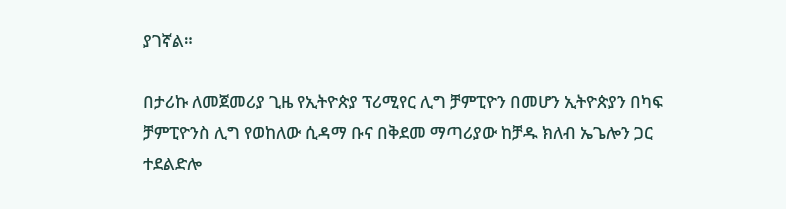ያገኛል።

በታሪኩ ለመጀመሪያ ጊዜ የኢትዮጵያ ፕሪሚየር ሊግ ቻምፒዮን በመሆን ኢትዮጵያን በካፍ ቻምፒዮንስ ሊግ የወከለው ሲዳማ ቡና በቅደመ ማጣሪያው ከቻዱ ክለብ ኤጌሎን ጋር ተደልድሎ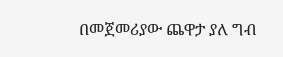በመጀመሪያው ጨዋታ ያለ ግብ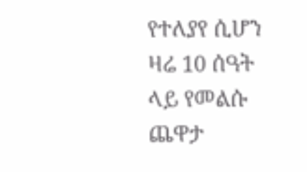የተለያየ ሲሆን ዛሬ 10 ሰዓት ላይ የመልሱ ጨዋታ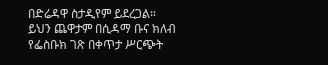በድሬዳዋ ስታዲየም ይደረጋል።
ይህን ጨዋታም በሲዳማ ቡና ክለብ የፌስቡክ ገጽ በቀጥታ ሥርጭት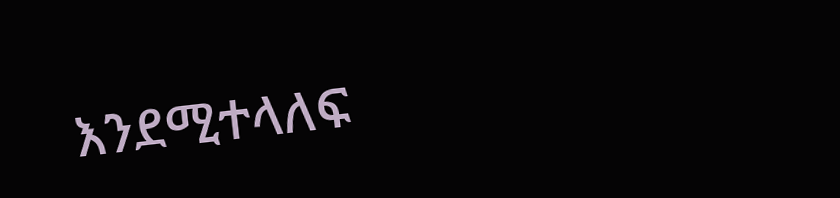እንደሚተላለፍ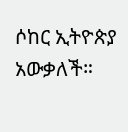ሶከር ኢትዮጵያ አውቃለች።